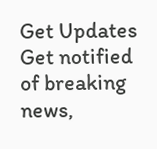Get Updates
Get notified of breaking news,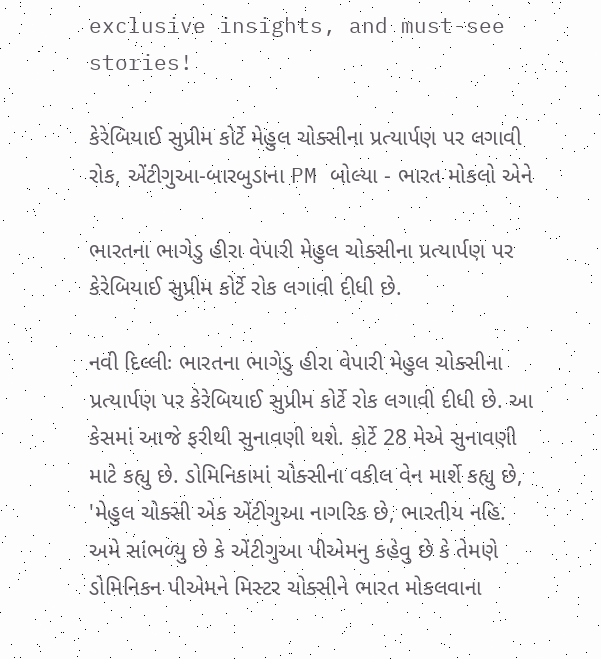exclusive insights, and must-see stories!

કેરેબિયાઈ સુપ્રીમ કોર્ટે મેહુલ ચોક્સીના પ્રત્યાર્પણ પર લગાવી રોક, એંટીગુઆ-બારબુડાના PM બોલ્યા - ભારત મોકલો એને

ભારતના ભાગેડુ હીરા વેપારી મેહુલ ચોક્સીના પ્રત્યાર્પણ પર કેરેબિયાઈ સુપ્રીમ કોર્ટે રોક લગાવી દીધી છે.

નવી દિલ્લીઃ ભારતના ભાગેડુ હીરા વેપારી મેહુલ ચોક્સીના પ્રત્યાર્પણ પર કેરેબિયાઈ સુપ્રીમ કોર્ટે રોક લગાવી દીધી છે. આ કેસમાં આજે ફરીથી સુનાવણી થશે. કોર્ટે 28 મેએ સુનાવણી માટે કહ્યુ છે. ડોમિનિકામાં ચોક્સીના વકીલ વેન માર્શે કહ્યુ છે, 'મેહુલ ચોક્સી એક એંટીગુઆ નાગરિક છે, ભારતીય નહિ. અમે સાંભળ્યુ છે કે એંટીગુઆ પીએમનુ કહેવુ છે કે તેમણે ડોમિનિકન પીએમને મિસ્ટર ચોક્સીને ભારત મોકલવાના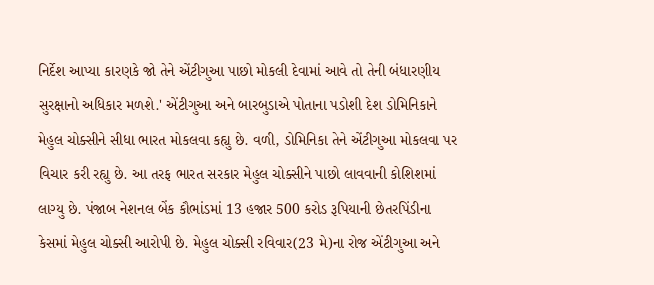નિર્દેશ આપ્યા કારણકે જો તેને એંટીગુઆ પાછો મોકલી દેવામાં આવે તો તેની બંધારણીય સુરક્ષાનો અધિકાર મળશે.' એંટીગુઆ અને બારબુડાએ પોતાના પડોશી દેશ ડોમિનિકાને મેહુલ ચોક્સીને સીધા ભારત મોકલવા કહ્યુ છે. વળી, ડોમિનિકા તેને એંટીગુઆ મોકલવા પર વિચાર કરી રહ્યુ છે. આ તરફ ભારત સરકાર મેહુલ ચોક્સીને પાછો લાવવાની કોશિશમાં લાગ્યુ છે. પંજાબ નેશનલ બેંક કૌભાંડમાં 13 હજાર 500 કરોડ રૂપિયાની છેતરપિંડીના કેસમાં મેહુલ ચોક્સી આરોપી છે. મેહુલ ચોક્સી રવિવાર(23 મે)ના રોજ એંટીગુઆ અને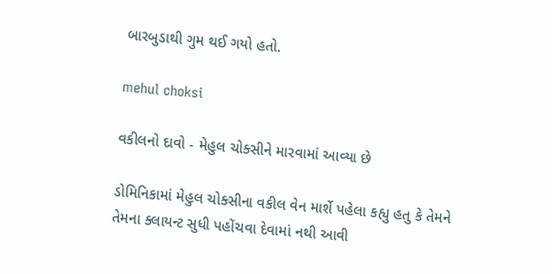બારબુડાથી ગુમ થઈ ગયો હતો.

mehul choksi

વકીલનો દાવો - મેહુલ ચોક્સીને મારવામાં આવ્યા છે

ડોમિનિકામાં મેહુલ ચોક્સીના વકીલ વેન માર્શે પહેલા કહ્યુ હતુ કે તેમને તેમના ક્લાયન્ટ સુધી પહોંચવા દેવામાં નથી આવી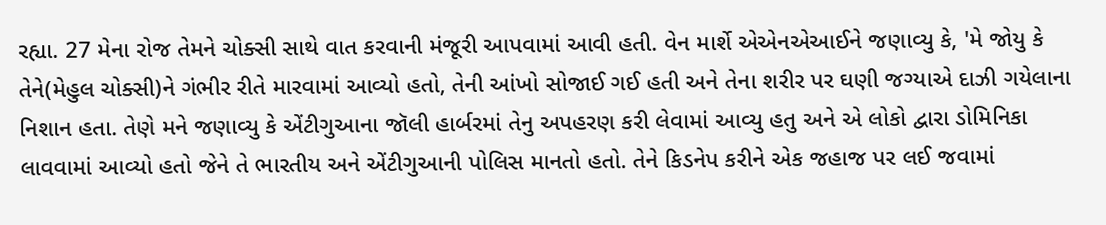રહ્યા. 27 મેના રોજ તેમને ચોક્સી સાથે વાત કરવાની મંજૂરી આપવામાં આવી હતી. વેન માર્શે એએનએઆઈને જણાવ્યુ કે, 'મે જોયુ કે તેને(મેહુલ ચોક્સી)ને ગંભીર રીતે મારવામાં આવ્યો હતો, તેની આંખો સોજાઈ ગઈ હતી અને તેના શરીર પર ઘણી જગ્યાએ દાઝી ગયેલાના નિશાન હતા. તેણે મને જણાવ્યુ કે એંટીગુઆના જૉલી હાર્બરમાં તેનુ અપહરણ કરી લેવામાં આવ્યુ હતુ અને એ લોકો દ્વારા ડોમિનિકા લાવવામાં આવ્યો હતો જેને તે ભારતીય અને એંટીગુઆની પોલિસ માનતો હતો. તેને કિડનેપ કરીને એક જહાજ પર લઈ જવામાં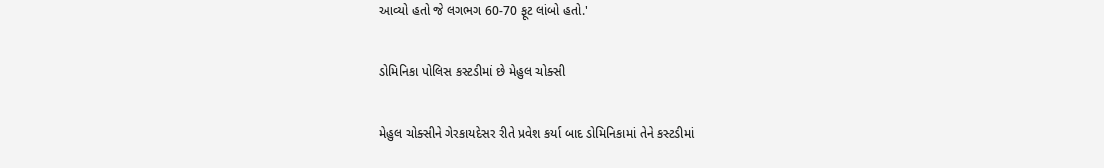આવ્યો હતો જે લગભગ 60-70 ફૂટ લાંબો હતો.'

ડોમિનિકા પોલિસ કસ્ટડીમાં છે મેહુલ ચોક્સી

મેહુલ ચોક્સીને ગેરકાયદેસર રીતે પ્રવેશ કર્યા બાદ ડોમિનિકામાં તેને કસ્ટડીમાં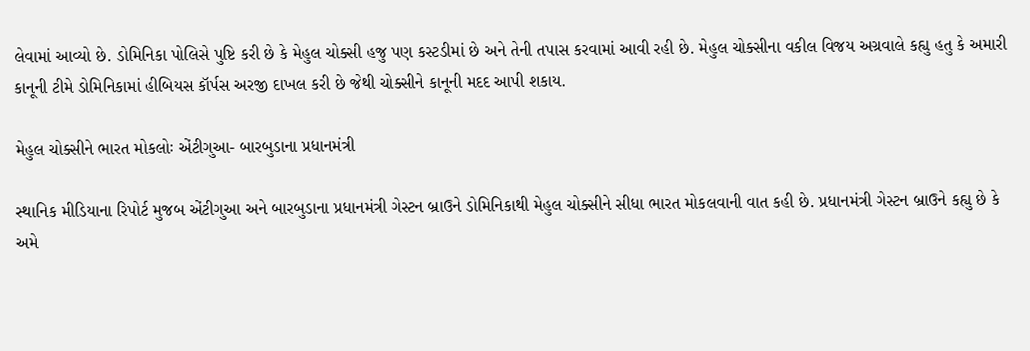લેવામાં આવ્યો છે. ડોમિનિકા પોલિસે પુષ્ટિ કરી છે કે મેહુલ ચોક્સી હજુ પણ કસ્ટડીમાં છે અને તેની તપાસ કરવામાં આવી રહી છે. મેહુલ ચોક્સીના વકીલ વિજય અગ્રવાલે કહ્યુ હતુ કે અમારી કાનૂની ટીમે ડોમિનિકામાં હીબિયસ કૉર્પસ અરજી દાખલ કરી છે જેથી ચોક્સીને કાનૂની મદદ આપી શકાય.

મેહુલ ચોક્સીને ભારત મોકલોઃ એંટીગુઆ- બારબુડાના પ્રધાનમંત્રી

સ્થાનિક મીડિયાના રિપોર્ટ મુજબ એંટીગુઆ અને બારબુડાના પ્રધાનમંત્રી ગેસ્ટન બ્રાઉને ડોમિનિકાથી મેહુલ ચોક્સીને સીધા ભારત મોકલવાની વાત કહી છે. પ્રધાનમંત્રી ગેસ્ટન બ્રાઉને કહ્યુ છે કે અમે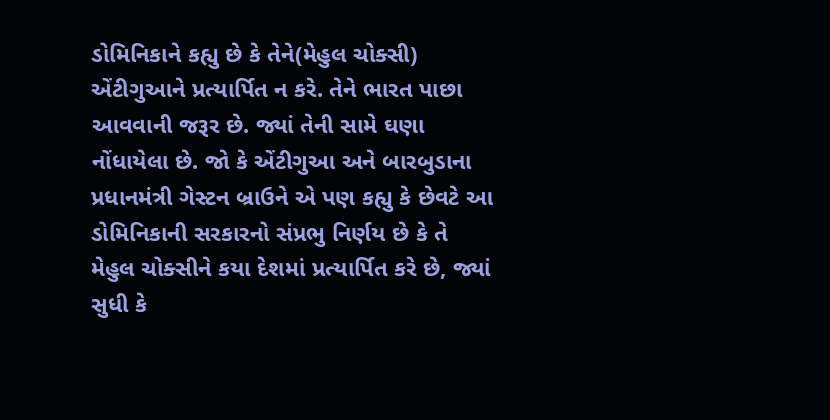ડોમિનિકાને કહ્યુ છે કે તેને(મેહુલ ચોક્સી) એંટીગુઆને પ્રત્યાર્પિત ન કરે. તેને ભારત પાછા આવવાની જરૂર છે. જ્યાં તેની સામે ઘણા નોંધાયેલા છે. જો કે એંટીગુઆ અને બારબુડાના પ્રધાનમંત્રી ગેસ્ટન બ્રાઉને એ પણ કહ્યુ કે છેવટે આ ડોમિનિકાની સરકારનો સંપ્રભુ નિર્ણય છે કે તે મેહુલ ચોક્સીને કયા દેશમાં પ્રત્યાર્પિત કરે છે, જ્યાં સુધી કે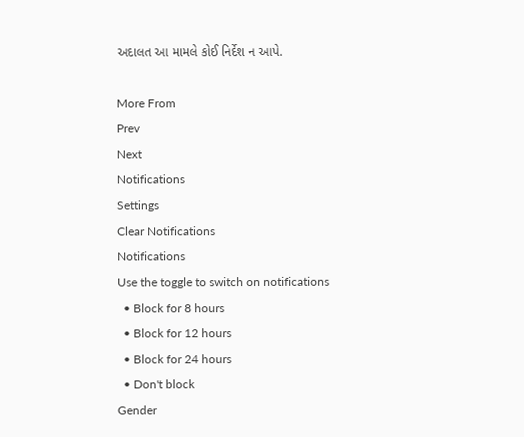અદાલત આ મામલે કોઈ નિર્દેશ ન આપે.

More From
Prev
Next
Notifications
Settings
Clear Notifications
Notifications
Use the toggle to switch on notifications
  • Block for 8 hours
  • Block for 12 hours
  • Block for 24 hours
  • Don't block
Gender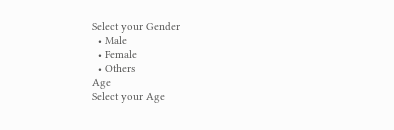Select your Gender
  • Male
  • Female
  • Others
Age
Select your Age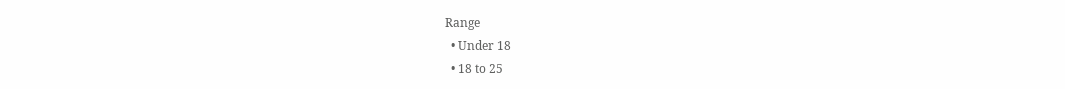Range
  • Under 18
  • 18 to 25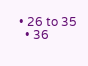• 26 to 35
  • 36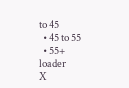to 45
  • 45 to 55
  • 55+
loader
X